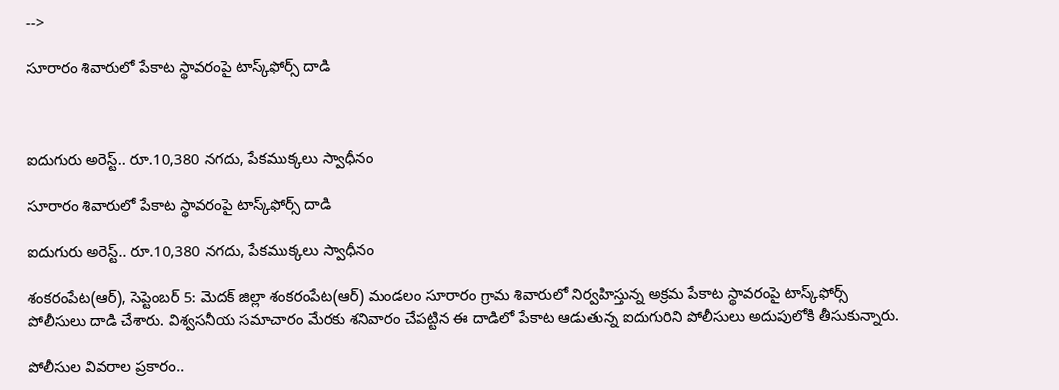-->

సూరారం శివారులో పేకాట స్థావరంపై టాస్క్‌ఫోర్స్ దాడి



ఐదుగురు అరెస్ట్‌.. రూ.10,380 నగదు, పేకముక్కలు స్వాధీనం

సూరారం శివారులో పేకాట స్థావరంపై టాస్క్‌ఫోర్స్ దాడి

ఐదుగురు అరెస్ట్‌.. రూ.10,380 నగదు, పేకముక్కలు స్వాధీనం

శంకరంపేట(ఆర్), సెప్టెంబర్ 5: మెదక్ జిల్లా శంకరంపేట(ఆర్) మండలం సూరారం గ్రామ శివారులో నిర్వహిస్తున్న అక్రమ పేకాట స్థావరంపై టాస్క్‌ఫోర్స్ పోలీసులు దాడి చేశారు. విశ్వసనీయ సమాచారం మేరకు శనివారం చేపట్టిన ఈ దాడిలో పేకాట ఆడుతున్న ఐదుగురిని పోలీసులు అదుపులోకి తీసుకున్నారు.

పోలీసుల వివరాల ప్రకారం..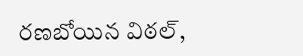రణబోయిన విఠల్,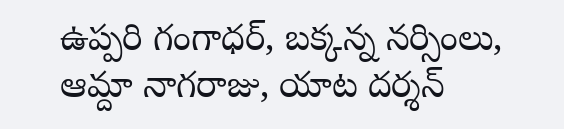ఉప్పరి గంగాధర్, బక్కన్న నర్సింలు, ఆమ్దా నాగరాజు, యాట దర్శన్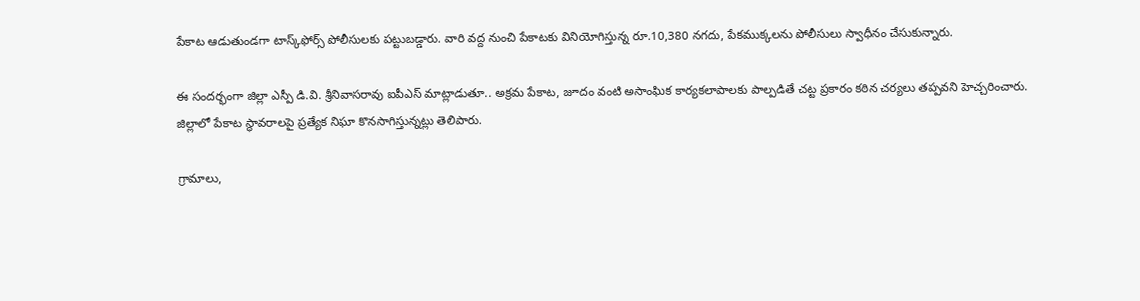పేకాట ఆడుతుండగా టాస్క్‌ఫోర్స్ పోలీసులకు పట్టుబడ్డారు. వారి వద్ద నుంచి పేకాటకు వినియోగిస్తున్న రూ.10,380 నగదు, పేకముక్కలను పోలీసులు స్వాధీనం చేసుకున్నారు.

ఈ సందర్భంగా జిల్లా ఎస్పీ డి.వి. శ్రీనివాసరావు ఐపీఎస్ మాట్లాడుతూ.. అక్రమ పేకాట, జూదం వంటి అసాంఘిక కార్యకలాపాలకు పాల్పడితే చట్ట ప్రకారం కఠిన చర్యలు తప్పవని హెచ్చరించారు. జిల్లాలో పేకాట స్థావరాలపై ప్రత్యేక నిఘా కొనసాగిస్తున్నట్లు తెలిపారు.

గ్రామాలు,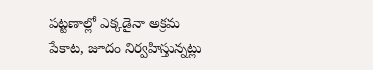పట్టణాల్లో ఎక్కడైనా అక్రమ పేకాట, జూదం నిర్వహిస్తున్నట్లు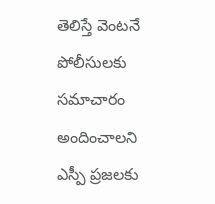తెలిస్తే వెంటనే పోలీసులకు సమాచారం అందించాలని ఎస్పీ ప్రజలకు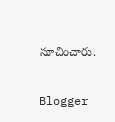సూచించారు.

Blogger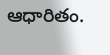ఆధారితం.